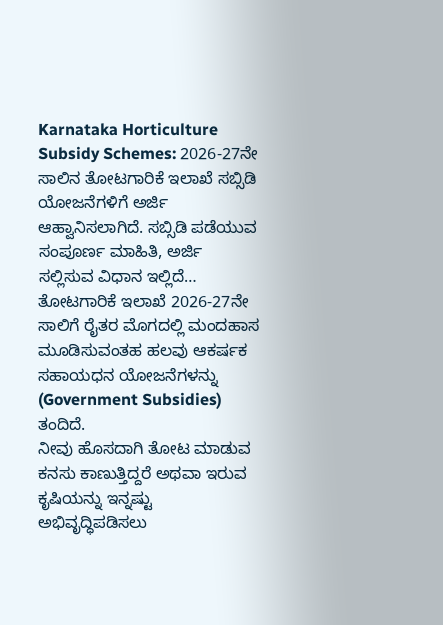Karnataka Horticulture Subsidy Schemes: 2026-27ನೇ ಸಾಲಿನ ತೋಟಗಾರಿಕೆ ಇಲಾಖೆ ಸಬ್ಸಿಡಿ ಯೋಜನೆಗಳಿಗೆ ಅರ್ಜಿ ಆಹ್ವಾನಿಸಲಾಗಿದೆ. ಸಬ್ಸಿಡಿ ಪಡೆಯುವ ಸಂಪೂರ್ಣ ಮಾಹಿತಿ, ಅರ್ಜಿ ಸಲ್ಲಿಸುವ ವಿಧಾನ ಇಲ್ಲಿದೆ…
ತೋಟಗಾರಿಕೆ ಇಲಾಖೆ 2026-27ನೇ ಸಾಲಿಗೆ ರೈತರ ಮೊಗದಲ್ಲಿ ಮಂದಹಾಸ ಮೂಡಿಸುವಂತಹ ಹಲವು ಆಕರ್ಷಕ ಸಹಾಯಧನ ಯೋಜನೆಗಳನ್ನು (Government Subsidies) ತಂದಿದೆ.
ನೀವು ಹೊಸದಾಗಿ ತೋಟ ಮಾಡುವ ಕನಸು ಕಾಣುತ್ತಿದ್ದರೆ ಅಥವಾ ಇರುವ ಕೃಷಿಯನ್ನು ಇನ್ನಷ್ಟು ಅಭಿವೃದ್ಧಿಪಡಿಸಲು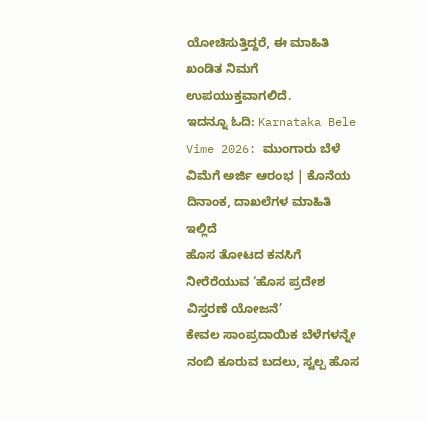ಯೋಚಿಸುತ್ತಿದ್ದರೆ, ಈ ಮಾಹಿತಿ ಖಂಡಿತ ನಿಮಗೆ ಉಪಯುಕ್ತವಾಗಲಿದೆ.
ಇದನ್ನೂ ಓದಿ: Karnataka Bele Vime 2026: ಮುಂಗಾರು ಬೆಳೆ ವಿಮೆಗೆ ಅರ್ಜಿ ಆರಂಭ | ಕೊನೆಯ ದಿನಾಂಕ, ದಾಖಲೆಗಳ ಮಾಹಿತಿ ಇಲ್ಲಿದೆ
ಹೊಸ ತೋಟದ ಕನಸಿಗೆ ನೀರೆರೆಯುವ ‘ಹೊಸ ಪ್ರದೇಶ ವಿಸ್ತರಣೆ ಯೋಜನೆ’
ಕೇವಲ ಸಾಂಪ್ರದಾಯಿಕ ಬೆಳೆಗಳನ್ನೇ ನಂಬಿ ಕೂರುವ ಬದಲು, ಸ್ವಲ್ಪ ಹೊಸ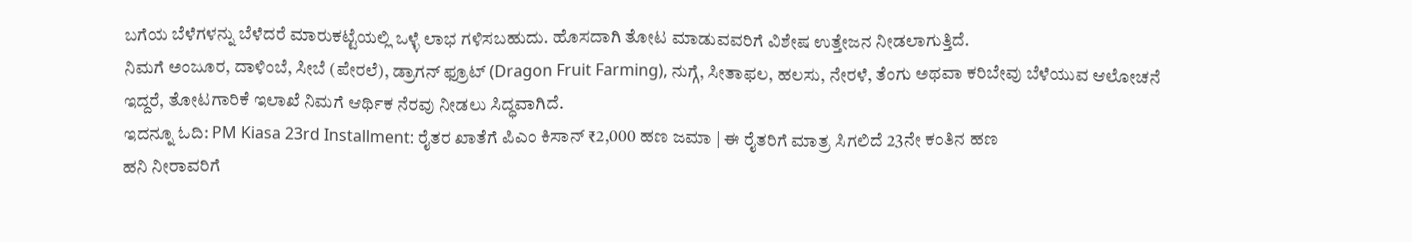ಬಗೆಯ ಬೆಳೆಗಳನ್ನು ಬೆಳೆದರೆ ಮಾರುಕಟ್ಟೆಯಲ್ಲಿ ಒಳ್ಳೆ ಲಾಭ ಗಳಿಸಬಹುದು. ಹೊಸದಾಗಿ ತೋಟ ಮಾಡುವವರಿಗೆ ವಿಶೇಷ ಉತ್ತೇಜನ ನೀಡಲಾಗುತ್ತಿದೆ.
ನಿಮಗೆ ಅಂಜೂರ, ದಾಳಿಂಬೆ, ಸೀಬೆ (ಪೇರಲೆ), ಡ್ರಾಗನ್ ಫ್ರೂಟ್ (Dragon Fruit Farming), ನುಗ್ಗೆ, ಸೀತಾಫಲ, ಹಲಸು, ನೇರಳೆ, ತೆಂಗು ಅಥವಾ ಕರಿಬೇವು ಬೆಳೆಯುವ ಆಲೋಚನೆ ಇದ್ದರೆ, ತೋಟಗಾರಿಕೆ ಇಲಾಖೆ ನಿಮಗೆ ಆರ್ಥಿಕ ನೆರವು ನೀಡಲು ಸಿದ್ಧವಾಗಿದೆ.
ಇದನ್ನೂ ಓದಿ: PM Kiasa 23rd Installment: ರೈತರ ಖಾತೆಗೆ ಪಿಎಂ ಕಿಸಾನ್ ₹2,000 ಹಣ ಜಮಾ | ಈ ರೈತರಿಗೆ ಮಾತ್ರ ಸಿಗಲಿದೆ 23ನೇ ಕಂತಿನ ಹಣ
ಹನಿ ನೀರಾವರಿಗೆ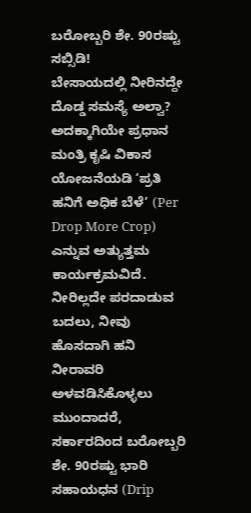ಬರೋಬ್ಬರಿ ಶೇ. 90ರಷ್ಟು ಸಬ್ಸಿಡಿ!
ಬೇಸಾಯದಲ್ಲಿ ನೀರಿನದ್ದೇ ದೊಡ್ಡ ಸಮಸ್ಯೆ ಅಲ್ವಾ? ಅದಕ್ಕಾಗಿಯೇ ಪ್ರಧಾನ ಮಂತ್ರಿ ಕೃಷಿ ವಿಕಾಸ ಯೋಜನೆಯಡಿ ‘ಪ್ರತಿ ಹನಿಗೆ ಅಧಿಕ ಬೆಳೆ’ (Per Drop More Crop) ಎನ್ನುವ ಅತ್ಯುತ್ತಮ ಕಾರ್ಯಕ್ರಮವಿದೆ.
ನೀರಿಲ್ಲದೇ ಪರದಾಡುವ ಬದಲು, ನೀವು ಹೊಸದಾಗಿ ಹನಿ ನೀರಾವರಿ ಅಳವಡಿಸಿಕೊಳ್ಳಲು ಮುಂದಾದರೆ, ಸರ್ಕಾರದಿಂದ ಬರೋಬ್ಬರಿ ಶೇ. 90ರಷ್ಟು ಭಾರಿ ಸಹಾಯಧನ (Drip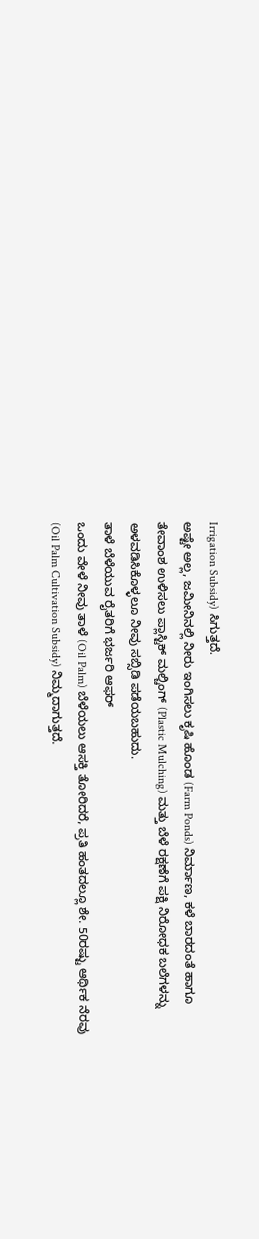Irrigation Subsidy) ಸಿಗುತ್ತದೆ.
ಅಷ್ಟೇ ಅಲ್ಲ, ಜಮೀನಿನಲ್ಲಿ ನೀರು ಇಂಗಿಸಲು ಕೃಷಿ ಹೊಂಡ (Farm Ponds) ನಿರ್ಮಾಣ, ಕಳೆ ಬಾರದಂತೆ ಹಾಗೂ ತೇವಾಂಶ ಉಳಿಸಲು ಪ್ಲಾಸ್ಟಿಕ್ ಮಲ್ಚಿಂಗ್ (Plastic Mulching) ಮತ್ತು ಬೆಳೆ ರಕ್ಷಣೆಗೆ ಪಕ್ಷಿ ನಿರೋಧಕ ಬಲೆಗಳನ್ನು ಅಳವಡಿಸಿಕೊಳ್ಳಲೂ ನೀವು ಸಬ್ಸಿಡಿ ಪಡೆಯಬಹುದು.
ತಾಳೆ ಬೆಳೆಯುವ ರೈತರಿಗೆ ಭರ್ಜರಿ ಆಫರ್
ಒಂದು ವೇಳೆ ನೀವು ತಾಳೆ (Oil Palm) ಬೆಳೆಯಲು ಆಸಕ್ತಿ ತೋರಿದರೆ, ಪ್ರತಿ ಹಂತದಲ್ಲೂ ಶೇ. 50ರಷ್ಟು ಆರ್ಥಿಕ ನೆರವು (Oil Palm Cultivation Subsidy) ನಿಮ್ಮದಾಗುತ್ತದೆ.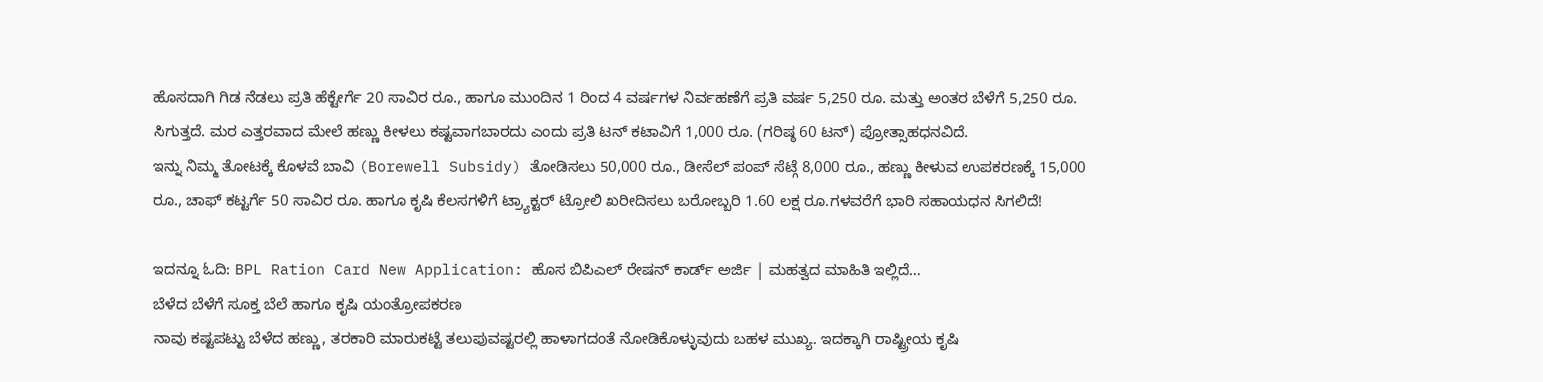ಹೊಸದಾಗಿ ಗಿಡ ನೆಡಲು ಪ್ರತಿ ಹೆಕ್ಟೇರ್ಗೆ 20 ಸಾವಿರ ರೂ., ಹಾಗೂ ಮುಂದಿನ 1 ರಿಂದ 4 ವರ್ಷಗಳ ನಿರ್ವಹಣೆಗೆ ಪ್ರತಿ ವರ್ಷ 5,250 ರೂ. ಮತ್ತು ಅಂತರ ಬೆಳೆಗೆ 5,250 ರೂ. ಸಿಗುತ್ತದೆ. ಮರ ಎತ್ತರವಾದ ಮೇಲೆ ಹಣ್ಣು ಕೀಳಲು ಕಷ್ಟವಾಗಬಾರದು ಎಂದು ಪ್ರತಿ ಟನ್ ಕಟಾವಿಗೆ 1,000 ರೂ. (ಗರಿಷ್ಠ 60 ಟನ್) ಪ್ರೋತ್ಸಾಹಧನವಿದೆ.
ಇನ್ನು ನಿಮ್ಮ ತೋಟಕ್ಕೆ ಕೊಳವೆ ಬಾವಿ (Borewell Subsidy) ತೋಡಿಸಲು 50,000 ರೂ., ಡೀಸೆಲ್ ಪಂಪ್ ಸೆಟ್ಗೆ 8,000 ರೂ., ಹಣ್ಣು ಕೀಳುವ ಉಪಕರಣಕ್ಕೆ 15,000 ರೂ., ಚಾಫ್ ಕಟ್ಟರ್ಗೆ 50 ಸಾವಿರ ರೂ. ಹಾಗೂ ಕೃಷಿ ಕೆಲಸಗಳಿಗೆ ಟ್ರ್ಯಾಕ್ಟರ್ ಟ್ರೋಲಿ ಖರೀದಿಸಲು ಬರೋಬ್ಬರಿ 1.60 ಲಕ್ಷ ರೂ.ಗಳವರೆಗೆ ಭಾರಿ ಸಹಾಯಧನ ಸಿಗಲಿದೆ!

ಇದನ್ನೂ ಓದಿ: BPL Ration Card New Application: ಹೊಸ ಬಿಪಿಎಲ್ ರೇಷನ್ ಕಾರ್ಡ್ ಅರ್ಜಿ | ಮಹತ್ವದ ಮಾಹಿತಿ ಇಲ್ಲಿದೆ…
ಬೆಳೆದ ಬೆಳೆಗೆ ಸೂಕ್ತ ಬೆಲೆ ಹಾಗೂ ಕೃಷಿ ಯಂತ್ರೋಪಕರಣ
ನಾವು ಕಷ್ಟಪಟ್ಟು ಬೆಳೆದ ಹಣ್ಣು, ತರಕಾರಿ ಮಾರುಕಟ್ಟೆ ತಲುಪುವಷ್ಟರಲ್ಲಿ ಹಾಳಾಗದಂತೆ ನೋಡಿಕೊಳ್ಳುವುದು ಬಹಳ ಮುಖ್ಯ. ಇದಕ್ಕಾಗಿ ರಾಷ್ಟ್ರೀಯ ಕೃಷಿ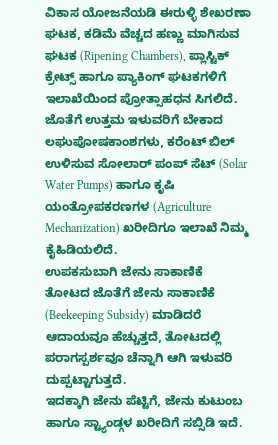ವಿಕಾಸ ಯೋಜನೆಯಡಿ ಈರುಳ್ಳಿ ಶೇಖರಣಾ ಘಟಕ, ಕಡಿಮೆ ವೆಚ್ಚದ ಹಣ್ಣು ಮಾಗಿಸುವ ಘಟಕ (Ripening Chambers), ಪ್ಲಾಸ್ಟಿಕ್ ಕ್ರೇಟ್ಸ್ ಹಾಗೂ ಪ್ಯಾಕಿಂಗ್ ಘಟಕಗಳಿಗೆ ಇಲಾಖೆಯಿಂದ ಪ್ರೋತ್ಸಾಹಧನ ಸಿಗಲಿದೆ.
ಜೊತೆಗೆ ಉತ್ತಮ ಇಳುವರಿಗೆ ಬೇಕಾದ ಲಘುಪೋಷಕಾಂಶಗಳು, ಕರೆಂಟ್ ಬಿಲ್ ಉಳಿಸುವ ಸೋಲಾರ್ ಪಂಪ್ ಸೆಟ್ (Solar Water Pumps) ಹಾಗೂ ಕೃಷಿ ಯಂತ್ರೋಪಕರಣಗಳ (Agriculture Mechanization) ಖರೀದಿಗೂ ಇಲಾಖೆ ನಿಮ್ಮ ಕೈಹಿಡಿಯಲಿದೆ.
ಉಪಕಸುಬಾಗಿ ಜೇನು ಸಾಕಾಣಿಕೆ
ತೋಟದ ಜೊತೆಗೆ ಜೇನು ಸಾಕಾಣಿಕೆ (Beekeeping Subsidy) ಮಾಡಿದರೆ ಆದಾಯವೂ ಹೆಚ್ಚುತ್ತದೆ, ತೋಟದಲ್ಲಿ ಪರಾಗಸ್ಪರ್ಶವೂ ಚೆನ್ನಾಗಿ ಆಗಿ ಇಳುವರಿ ದುಪ್ಪಟ್ಟಾಗುತ್ತದೆ.
ಇದಕ್ಕಾಗಿ ಜೇನು ಪೆಟ್ಟಿಗೆ, ಜೇನು ಕುಟುಂಬ ಹಾಗೂ ಸ್ಟ್ಯಾಂಡ್ಗಳ ಖರೀದಿಗೆ ಸಬ್ಸಿಡಿ ಇದೆ.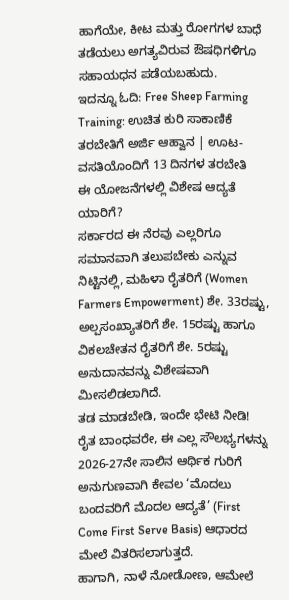ಹಾಗೆಯೇ, ಕೀಟ ಮತ್ತು ರೋಗಗಳ ಬಾಧೆ ತಡೆಯಲು ಅಗತ್ಯವಿರುವ ಔಷಧಿಗಳಿಗೂ ಸಹಾಯಧನ ಪಡೆಯಬಹುದು.
ಇದನ್ನೂ ಓದಿ: Free Sheep Farming Training: ಉಚಿತ ಕುರಿ ಸಾಕಾಣಿಕೆ ತರಬೇತಿಗೆ ಅರ್ಜಿ ಆಹ್ವಾನ | ಊಟ-ವಸತಿಯೊಂದಿಗೆ 13 ದಿನಗಳ ತರಬೇತಿ
ಈ ಯೋಜನೆಗಳಲ್ಲಿ ವಿಶೇಷ ಆದ್ಯತೆ ಯಾರಿಗೆ?
ಸರ್ಕಾರದ ಈ ನೆರವು ಎಲ್ಲರಿಗೂ ಸಮಾನವಾಗಿ ತಲುಪಬೇಕು ಎನ್ನುವ ನಿಟ್ಟಿನಲ್ಲಿ, ಮಹಿಳಾ ರೈತರಿಗೆ (Women Farmers Empowerment) ಶೇ. 33ರಷ್ಟು, ಅಲ್ಪಸಂಖ್ಯಾತರಿಗೆ ಶೇ. 15ರಷ್ಟು ಹಾಗೂ ವಿಕಲಚೇತನ ರೈತರಿಗೆ ಶೇ. 5ರಷ್ಟು ಅನುದಾನವನ್ನು ವಿಶೇಷವಾಗಿ ಮೀಸಲಿಡಲಾಗಿದೆ.
ತಡ ಮಾಡಬೇಡಿ, ಇಂದೇ ಭೇಟಿ ನೀಡಿ!
ರೈತ ಬಾಂಧವರೇ, ಈ ಎಲ್ಲ ಸೌಲಭ್ಯಗಳನ್ನು 2026-27ನೇ ಸಾಲಿನ ಆರ್ಥಿಕ ಗುರಿಗೆ ಅನುಗುಣವಾಗಿ ಕೇವಲ ‘ಮೊದಲು ಬಂದವರಿಗೆ ಮೊದಲ ಆದ್ಯತೆ’ (First Come First Serve Basis) ಆಧಾರದ ಮೇಲೆ ವಿತರಿಸಲಾಗುತ್ತದೆ.
ಹಾಗಾಗಿ, ನಾಳೆ ನೋಡೋಣ, ಆಮೇಲೆ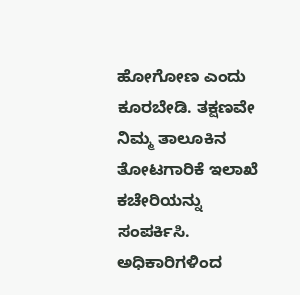ಹೋಗೋಣ ಎಂದು ಕೂರಬೇಡಿ. ತಕ್ಷಣವೇ ನಿಮ್ಮ ತಾಲೂಕಿನ ತೋಟಗಾರಿಕೆ ಇಲಾಖೆ ಕಚೇರಿಯನ್ನು ಸಂಪರ್ಕಿಸಿ. ಅಧಿಕಾರಿಗಳಿಂದ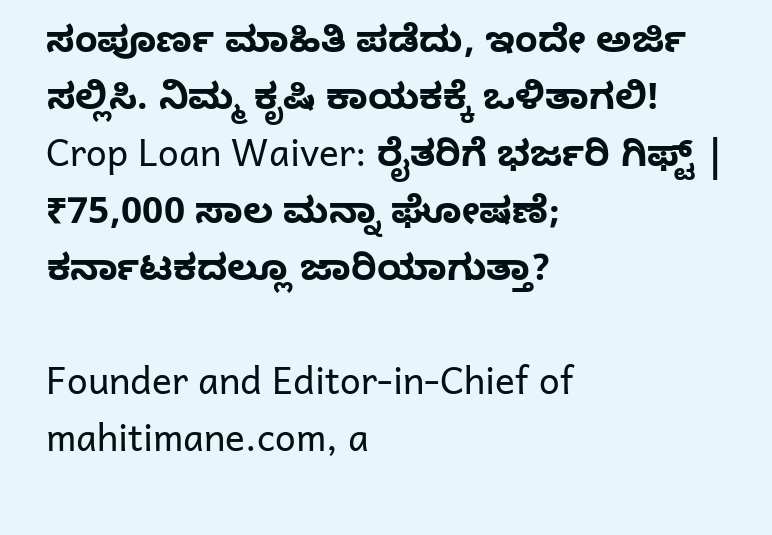ಸಂಪೂರ್ಣ ಮಾಹಿತಿ ಪಡೆದು, ಇಂದೇ ಅರ್ಜಿ ಸಲ್ಲಿಸಿ. ನಿಮ್ಮ ಕೃಷಿ ಕಾಯಕಕ್ಕೆ ಒಳಿತಾಗಲಿ!
Crop Loan Waiver: ರೈತರಿಗೆ ಭರ್ಜರಿ ಗಿಫ್ಟ್ | ₹75,000 ಸಾಲ ಮನ್ನಾ ಘೋಷಣೆ; ಕರ್ನಾಟಕದಲ್ಲೂ ಜಾರಿಯಾಗುತ್ತಾ?

Founder and Editor-in-Chief of mahitimane.com, a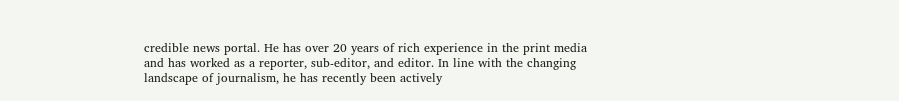credible news portal. He has over 20 years of rich experience in the print media and has worked as a reporter, sub-editor, and editor. In line with the changing landscape of journalism, he has recently been actively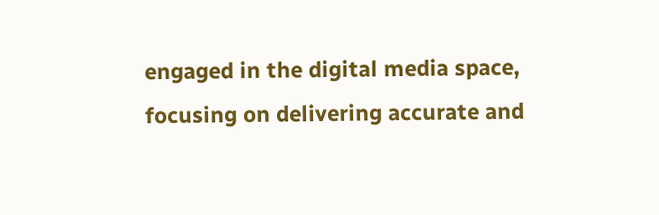engaged in the digital media space, focusing on delivering accurate and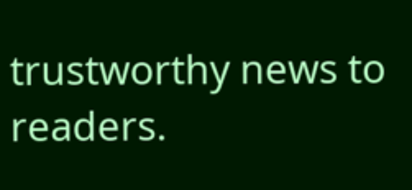trustworthy news to readers.